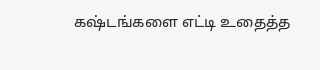கஷ்டங்களை எட்டி உதைத்த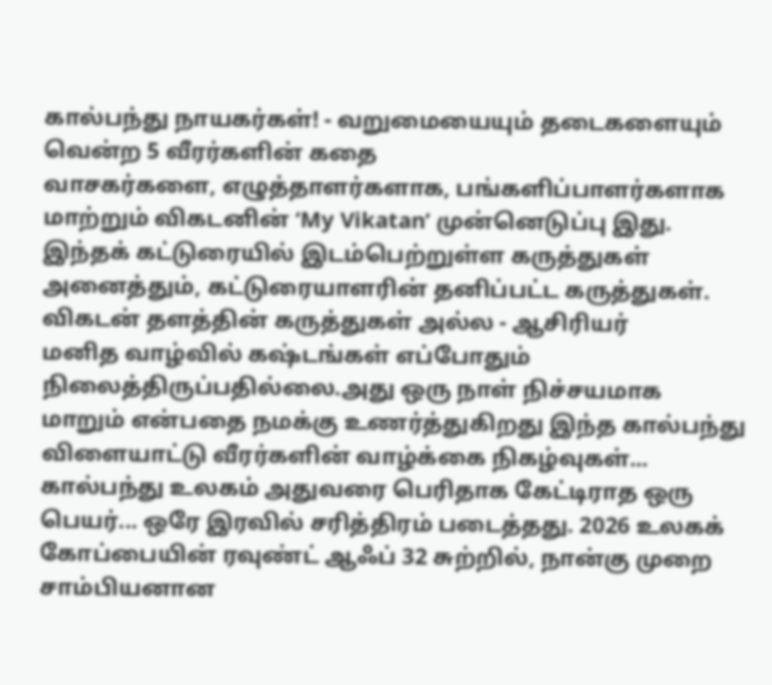கால்பந்து நாயகர்கள்! - வறுமையையும் தடைகளையும் வென்ற 5 வீரர்களின் கதை
வாசகர்களை, எழுத்தாளர்களாக, பங்களிப்பாளர்களாக மாற்றும் விகடனின் ‘My Vikatan’ முன்னெடுப்பு இது. இந்தக் கட்டுரையில் இடம்பெற்றுள்ள கருத்துகள் அனைத்தும், கட்டுரையாளரின் தனிப்பட்ட கருத்துகள். விகடன் தளத்தின் கருத்துகள் அல்ல - ஆசிரியர்
மனித வாழ்வில் கஷ்டங்கள் எப்போதும் நிலைத்திருப்பதில்லை.அது ஒரு நாள் நிச்சயமாக மாறும் என்பதை நமக்கு உணர்த்துகிறது இந்த கால்பந்து விளையாட்டு வீரர்களின் வாழ்க்கை நிகழ்வுகள்...
கால்பந்து உலகம் அதுவரை பெரிதாக கேட்டிராத ஒரு பெயர்... ஒரே இரவில் சரித்திரம் படைத்தது. 2026 உலகக் கோப்பையின் ரவுண்ட் ஆஃப் 32 சுற்றில், நான்கு முறை சாம்பியனான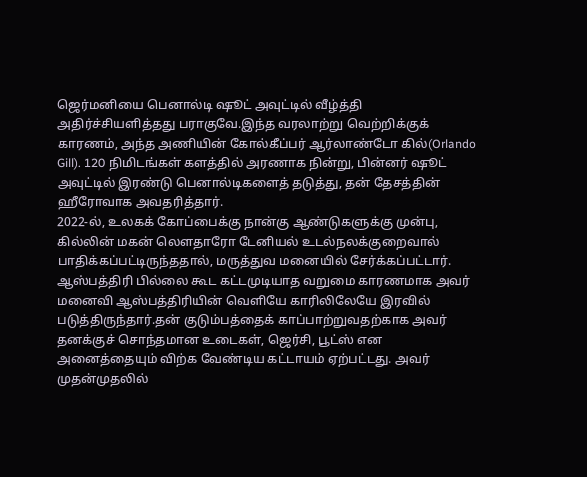ஜெர்மனியை பெனால்டி ஷூட் அவுட்டில் வீழ்த்தி அதிர்ச்சியளித்தது பராகுவே.இந்த வரலாற்று வெற்றிக்குக் காரணம், அந்த அணியின் கோல்கீப்பர் ஆர்லாண்டோ கில்(Orlando Gill). 120 நிமிடங்கள் களத்தில் அரணாக நின்று, பின்னர் ஷூட் அவுட்டில் இரண்டு பெனால்டிகளைத் தடுத்து, தன் தேசத்தின் ஹீரோவாக அவதரித்தார்.
2022-ல், உலகக் கோப்பைக்கு நான்கு ஆண்டுகளுக்கு முன்பு, கில்லின் மகன் லௌதாரோ டேனியல் உடல்நலக்குறைவால் பாதிக்கப்பட்டிருந்ததால், மருத்துவ மனையில் சேர்க்கப்பட்டார்.
ஆஸ்பத்திரி பில்லை கூட கட்டமுடியாத வறுமை காரணமாக அவர் மனைவி ஆஸ்பத்திரியின் வெளியே காரிலிலேயே இரவில் படுத்திருந்தார்.தன் குடும்பத்தைக் காப்பாற்றுவதற்காக அவர் தனக்குச் சொந்தமான உடைகள், ஜெர்சி, பூட்ஸ் என அனைத்தையும் விற்க வேண்டிய கட்டாயம் ஏற்பட்டது. அவர் முதன்முதலில்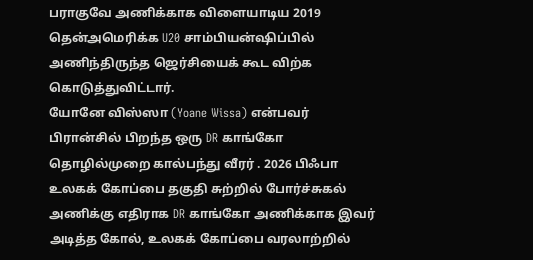பராகுவே அணிக்காக விளையாடிய 2019 தென்அமெரிக்க U20 சாம்பியன்ஷிப்பில் அணிந்திருந்த ஜெர்சியைக் கூட விற்க கொடுத்துவிட்டார்.
யோனே விஸ்ஸா (Yoane Wissa) என்பவர் பிரான்சில் பிறந்த ஒரு DR காங்கோ தொழில்முறை கால்பந்து வீரர் . 2026 பிஃபா உலகக் கோப்பை தகுதி சுற்றில் போர்ச்சுகல் அணிக்கு எதிராக DR காங்கோ அணிக்காக இவர் அடித்த கோல், உலகக் கோப்பை வரலாற்றில்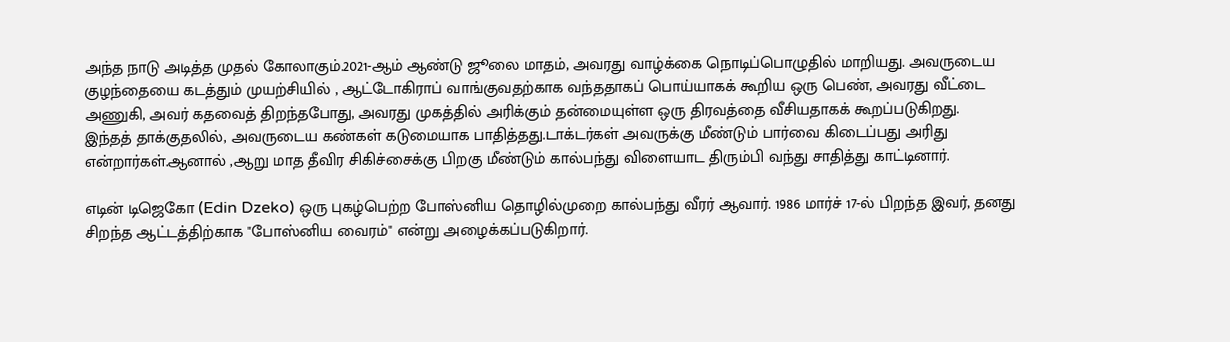அந்த நாடு அடித்த முதல் கோலாகும்.2021-ஆம் ஆண்டு ஜூலை மாதம், அவரது வாழ்க்கை நொடிப்பொழுதில் மாறியது. அவருடைய குழந்தையை கடத்தும் முயற்சியில் , ஆட்டோகிராப் வாங்குவதற்காக வந்ததாகப் பொய்யாகக் கூறிய ஒரு பெண், அவரது வீட்டை அணுகி, அவர் கதவைத் திறந்தபோது, அவரது முகத்தில் அரிக்கும் தன்மையுள்ள ஒரு திரவத்தை வீசியதாகக் கூறப்படுகிறது.
இந்தத் தாக்குதலில், அவருடைய கண்கள் கடுமையாக பாதித்தது.டாக்டர்கள் அவருக்கு மீண்டும் பார்வை கிடைப்பது அரிது என்றார்கள்.ஆனால் ,ஆறு மாத தீவிர சிகிச்சைக்கு பிறகு மீண்டும் கால்பந்து விளையாட திரும்பி வந்து சாதித்து காட்டினார்.

எடின் டிஜெகோ (Edin Dzeko) ஒரு புகழ்பெற்ற போஸ்னிய தொழில்முறை கால்பந்து வீரர் ஆவார். 1986 மார்ச் 17-ல் பிறந்த இவர், தனது சிறந்த ஆட்டத்திற்காக "போஸ்னிய வைரம்" என்று அழைக்கப்படுகிறார்.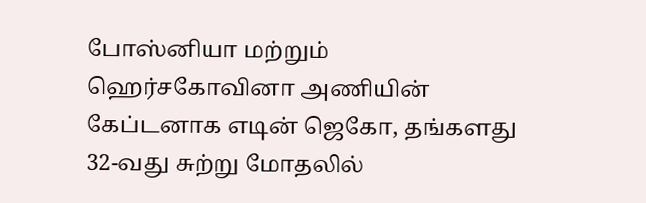போஸ்னியா மற்றும் ஹெர்சகோவினா அணியின் கேப்டனாக எடின் ஜெகோ, தங்களது 32-வது சுற்று மோதலில்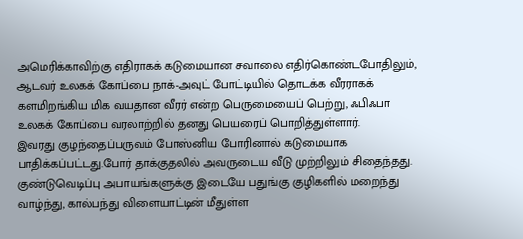அமெரிக்காவிற்கு எதிராகக் கடுமையான சவாலை எதிர்கொண்டபோதிலும், ஆடவர் உலகக் கோப்பை நாக்-அவுட் போட்டியில் தொடக்க வீரராகக் களமிறங்கிய மிக வயதான வீரர் என்ற பெருமையைப் பெற்று, ஃபிஃபா உலகக் கோப்பை வரலாற்றில் தனது பெயரைப் பொறித்துள்ளார்.
இவரது குழந்தைப்பருவம் போஸ்னிய போரினால் கடுமையாக பாதிக்கப்பட்டது.போர் தாக்குதலில் அவருடைய வீடு முற்றிலும் சிதைந்தது. குண்டுவெடிப்பு அபாயங்களுக்கு இடையே பதுங்கு குழிகளில் மறைந்து வாழ்ந்து, கால்பந்து விளையாட்டின் மீதுள்ள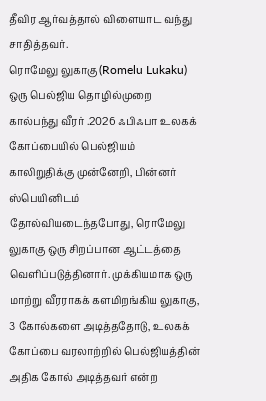தீவிர ஆர்வத்தால் விளையாட வந்து சாதித்தவர்.
ரொமேலு லுகாகு (Romelu Lukaku) ஒரு பெல்ஜிய தொழில்முறை கால்பந்து வீரர் .2026 ஃபிஃபா உலகக் கோப்பையில் பெல்ஜியம் காலிறுதிக்கு முன்னேறி, பின்னர் ஸ்பெயினிடம் தோல்வியடைந்தபோது, ரொமேலு லுகாகு ஒரு சிறப்பான ஆட்டத்தை வெளிப்படுத்தினார். முக்கியமாக ஒரு மாற்று வீரராகக் களமிறங்கிய லுகாகு, 3 கோல்களை அடித்ததோடு, உலகக் கோப்பை வரலாற்றில் பெல்ஜியத்தின் அதிக கோல் அடித்தவர் என்ற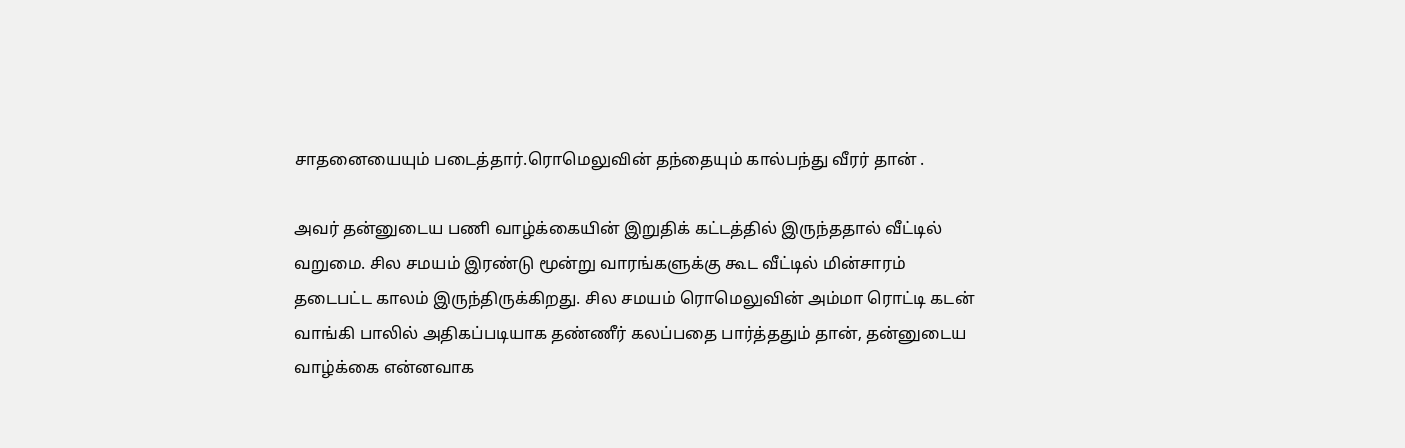சாதனையையும் படைத்தார்.ரொமெலுவின் தந்தையும் கால்பந்து வீரர் தான் .

அவர் தன்னுடைய பணி வாழ்க்கையின் இறுதிக் கட்டத்தில் இருந்ததால் வீட்டில் வறுமை. சில சமயம் இரண்டு மூன்று வாரங்களுக்கு கூட வீட்டில் மின்சாரம் தடைபட்ட காலம் இருந்திருக்கிறது. சில சமயம் ரொமெலுவின் அம்மா ரொட்டி கடன் வாங்கி பாலில் அதிகப்படியாக தண்ணீர் கலப்பதை பார்த்ததும் தான், தன்னுடைய வாழ்க்கை என்னவாக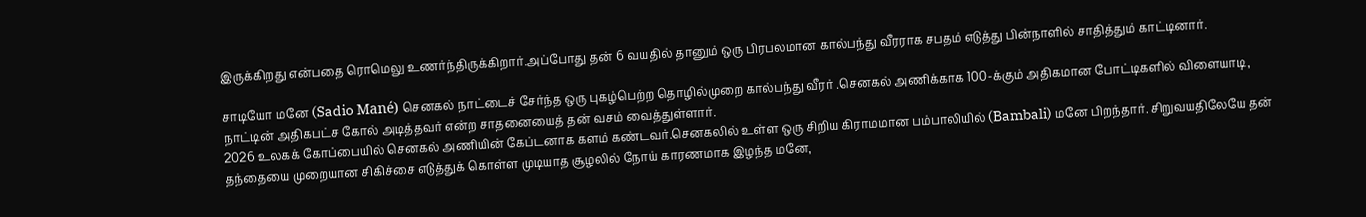இருக்கிறது என்பதை ரொமெலு உணர்ந்திருக்கிறார்.அப்போது தன் 6 வயதில் தானும் ஒரு பிரபலமான கால்பந்து வீரராக சபதம் எடுத்து பின்நாளில் சாதித்தும் காட்டினார்.

சாடியோ மனே (Sadio Mané) செனகல் நாட்டைச் சேர்ந்த ஒரு புகழ்பெற்ற தொழில்முறை கால்பந்து வீரர் .செனகல் அணிக்காக 100-க்கும் அதிகமான போட்டிகளில் விளையாடி, நாட்டின் அதிகபட்ச கோல் அடித்தவர் என்ற சாதனையைத் தன் வசம் வைத்துள்ளார்.
2026 உலகக் கோப்பையில் செனகல் அணியின் கேப்டனாக களம் கண்டவர்.செனகலில் உள்ள ஒரு சிறிய கிராமமான பம்பாலியில் (Bambali) மனே பிறந்தார். சிறுவயதிலேயே தன் தந்தையை முறையான சிகிச்சை எடுத்துக் கொள்ள முடியாத சூழலில் நோய் காரணமாக இழந்த மனே,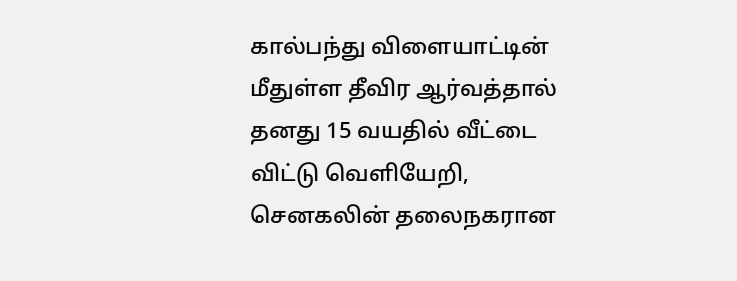கால்பந்து விளையாட்டின் மீதுள்ள தீவிர ஆர்வத்தால் தனது 15 வயதில் வீட்டை விட்டு வெளியேறி, செனகலின் தலைநகரான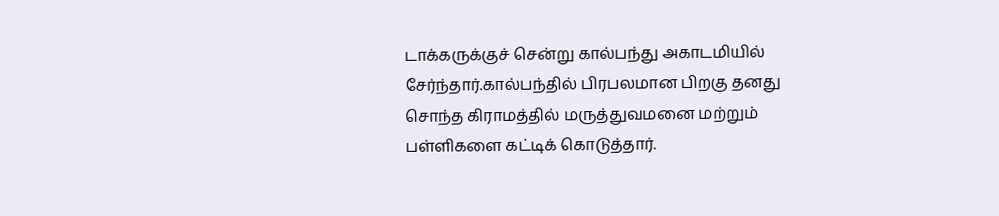டாக்கருக்குச் சென்று கால்பந்து அகாடமியில் சேர்ந்தார்.கால்பந்தில் பிரபலமான பிறகு தனது சொந்த கிராமத்தில் மருத்துவமனை மற்றும் பள்ளிகளை கட்டிக் கொடுத்தார்.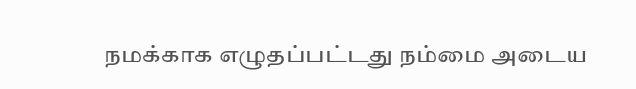நமக்காக எழுதப்பட்டது நம்மை அடைய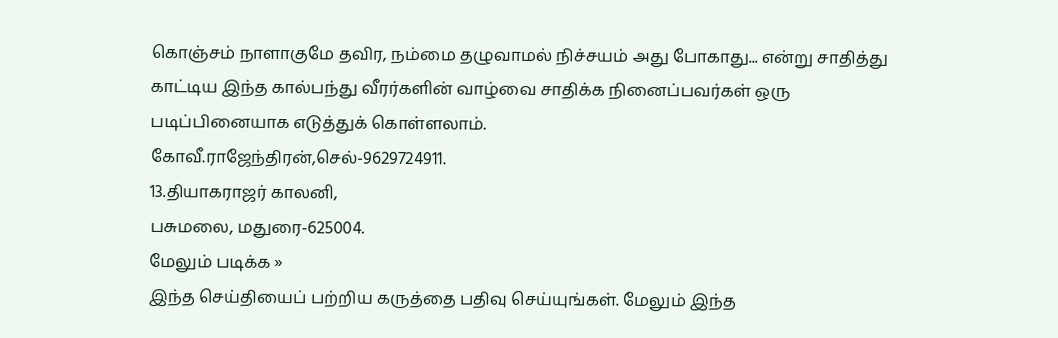கொஞ்சம் நாளாகுமே தவிர, நம்மை தழுவாமல் நிச்சயம் அது போகாது... என்று சாதித்து காட்டிய இந்த கால்பந்து வீரர்களின் வாழ்வை சாதிக்க நினைப்பவர்கள் ஒரு படிப்பினையாக எடுத்துக் கொள்ளலாம்.
கோவீ.ராஜேந்திரன்,செல்-9629724911.
13.தியாகராஜர் காலனி,
பசுமலை, மதுரை-625004.
மேலும் படிக்க »
இந்த செய்தியைப் பற்றிய கருத்தை பதிவு செய்யுங்கள். மேலும் இந்த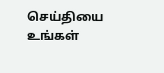செய்தியை உங்கள்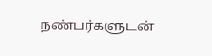நண்பர்களுடன்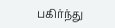பகிர்ந்து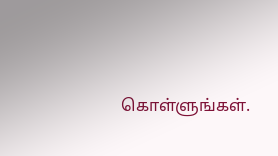கொள்ளுங்கள்.